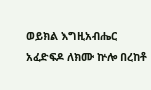ወይክል እግዚአብሔር አፈድፍዶ ለክሙ ኵሎ በረከቶ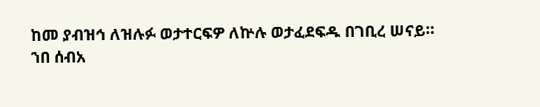ከመ ያብዝኅ ለዝሉፉ ወታተርፍዎ ለኵሉ ወታፈደፍዱ በገቢረ ሠናይ።
ኀበ ሰብአ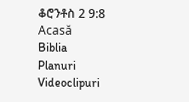ቆሮንቶስ 2 9:8
Acasă
Biblia
Planuri
Videoclipuri